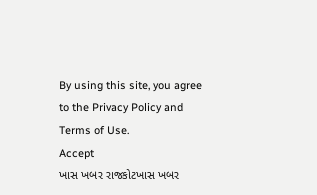By using this site, you agree to the Privacy Policy and Terms of Use.
Accept
ખાસ ખબર રાજકોટખાસ ખબર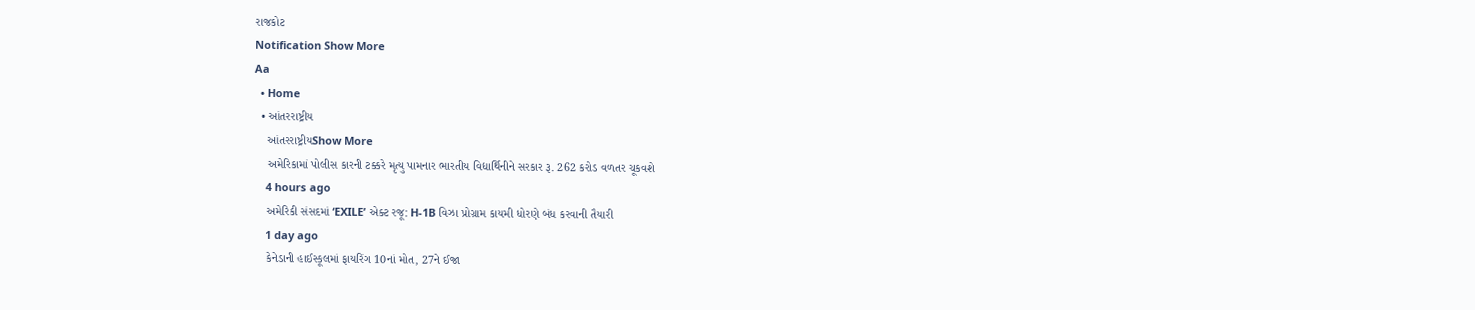રાજકોટ
Notification Show More
Aa
  • Home
  • આંતરરાષ્ટ્રીય
    આંતરરાષ્ટ્રીયShow More
    અમેરિકામાં પોલીસ કારની ટક્કરે મૃત્યુ પામનાર ભારતીય વિદ્યાર્થિનીને સરકાર રૂ. 262 કરોડ વળતર ચૂકવશે
    4 hours ago
    અમેરિકી સંસદમાં ‘EXILE’ એક્ટ રજૂ: H-1B વિઝા પ્રોગ્રામ કાયમી ધોરણે બંધ કરવાની તૈયારી
    1 day ago
    કેનેડાની હાઈસ્કૂલમાં ફાયરિંગ 10નાં મોત, 27ને ઈજા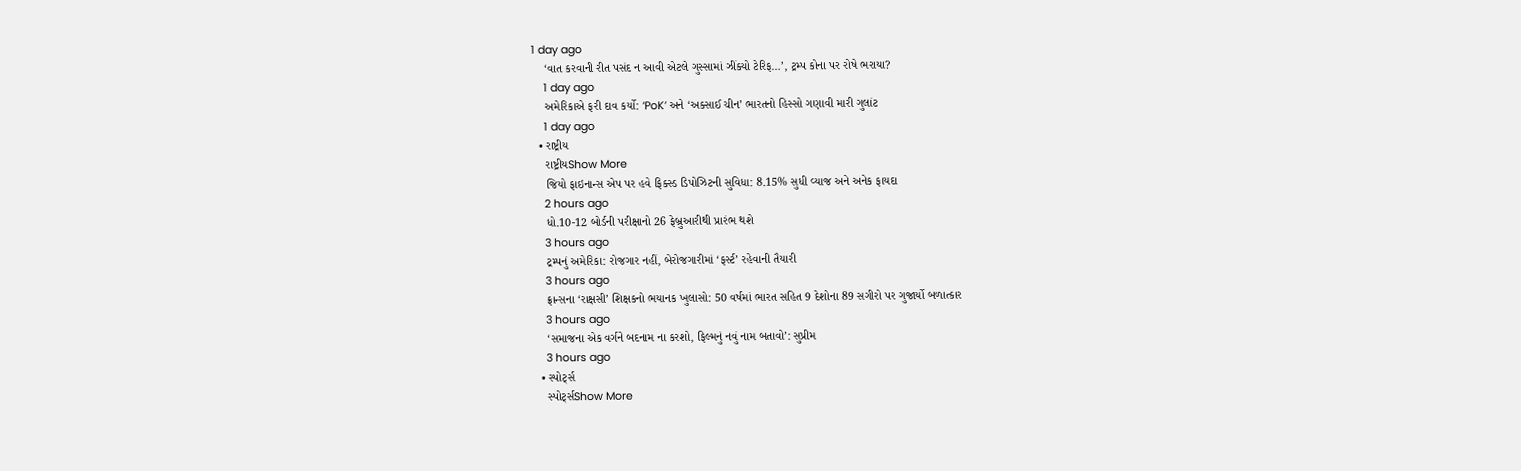1 day ago
    ‘વાત કરવાની રીત પસંદ ન આવી એટલે ગુસ્સામાં ઝીંક્યો ટેરિફ…’, ટ્રમ્પ કોના પર રોષે ભરાયા?
    1 day ago
    અમેરિકાએ ફરી દાવ કર્યો: ‘PoK’ અને ‘અક્સાઈ ચીન’ ભારતનો હિસ્સો ગણાવી મારી ગુલાંટ
    1 day ago
  • રાષ્ટ્રીય
    રાષ્ટ્રીયShow More
    જિયો ફાઇનાન્સ એપ પર હવે ફિક્સ્ડ ડિપોઝિટની સુવિધા: 8.15% સુધી વ્યાજ અને અનેક ફાયદા
    2 hours ago
    ધો.10-12 બોર્ડની પરીક્ષાનો 26 ફેબ્રુઆરીથી પ્રારંભ થશે
    3 hours ago
    ટ્રમ્પનું અમેરિકા: રોજગાર નહીં, બેરોજગારીમાં ‘ફર્સ્ટ’ રહેવાની તૈયારી
    3 hours ago
    ફ્રાન્સના ‘રાક્ષસી’ શિક્ષકનો ભયાનક ખુલાસો: 50 વર્ષમાં ભારત સહિત 9 દેશોના 89 સગીરો પર ગુજાર્યો બળાત્કાર
    3 hours ago
    ‘સમાજના એક વર્ગને બદનામ ના કરશો, ફિલ્મનું નવું નામ બતાવો’: સુપ્રીમ
    3 hours ago
  • સ્પોર્ટ્સ
    સ્પોર્ટ્સShow More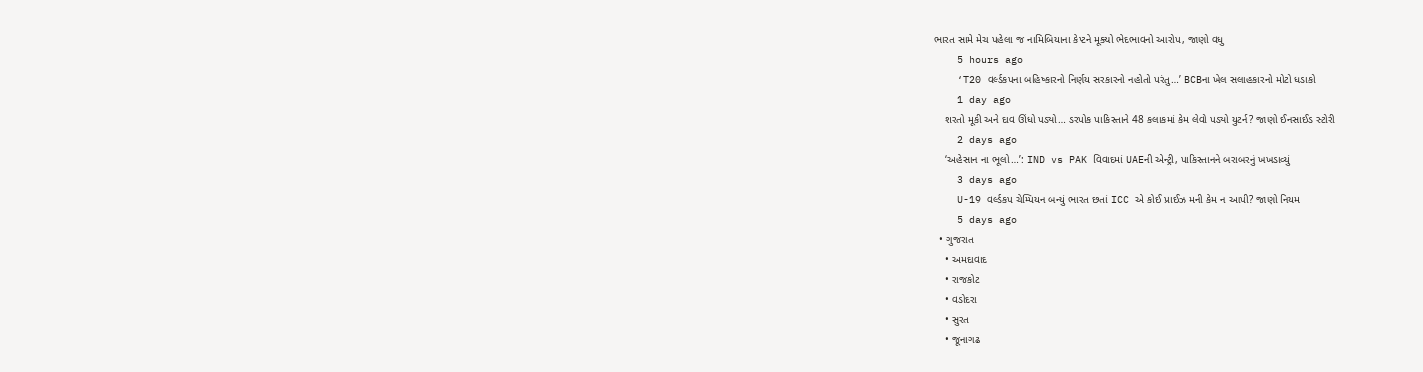ભારત સામે મેચ પહેલા જ નામિબિયાના કેપ્ટને મૂક્યો ભેદભાવનો આરોપ, જાણો વધુ
    5 hours ago
    ‘T20 વર્લ્ડકપના બહિષ્કારનો નિર્ણય સરકારનો નહોતો પરંતુ…’ BCBના ખેલ સલાહકારનો મોટો ધડાકો
    1 day ago
    શરતો મૂકી અને દાવ ઊંધો પડ્યો… ડરપોક પાકિસ્તાને 48 કલાકમાં કેમ લેવો પડ્યો યુટર્ન? જાણો ઈનસાઈડ સ્ટોરી
    2 days ago
    ‘અહેસાન ના ભૂલો…’: IND vs PAK વિવાદમાં UAEની એન્ટ્રી, પાકિસ્તાનને બરાબરનું ખખડાવ્યું
    3 days ago
    U-19 વર્લ્ડકપ ચેમ્પિયન બન્યું ભારત છતાં ICC એ કોઈ પ્રાઈઝ મની કેમ ન આપી? જાણો નિયમ
    5 days ago
  • ગુજરાત
    • અમદાવાદ
    • રાજકોટ
    • વડોદરા
    • સુરત
    • જૂનાગઢ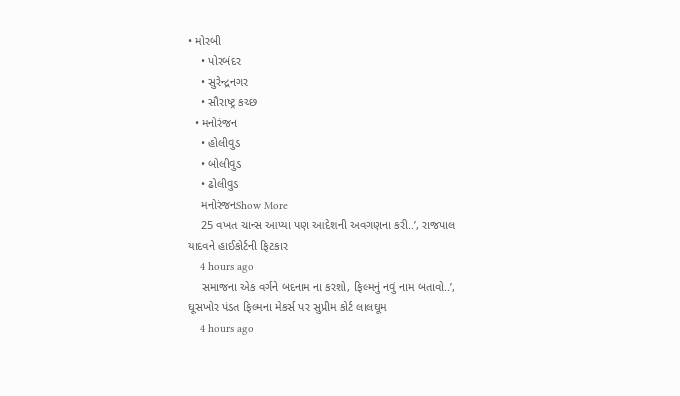• મોરબી
    • પોરબંદર
    • સુરેન્દ્રનગર
    • સૌરાષ્ટ્ર કચ્છ
  • મનોરંજન
    • હોલીવુડ
    • બોલીવુડ
    • ઢોલીવુડ
    મનોરંજનShow More
    25 વખત ચાન્સ આપ્યા પણ આદેશની અવગણના કરી..’, રાજપાલ યાદવને હાઈકોર્ટની ફિટકાર
    4 hours ago
    સમાજના એક વર્ગને બદનામ ના કરશો, ફિલ્મનું નવું નામ બતાવો..’, ઘૂસખોર પંડત ફિલ્મના મેકર્સ પર સુપ્રીમ કોર્ટ લાલઘૂમ
    4 hours ago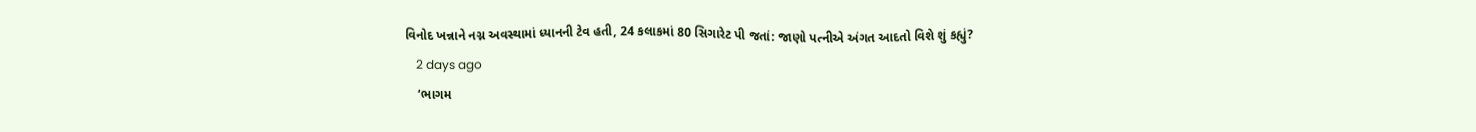વિનોદ ખન્નાને નગ્ન અવસ્થામાં ધ્યાનની ટેવ હતી, 24 કલાકમાં 80 સિગારેટ પી જતાં: જાણો પત્નીએ અંગત આદતો વિશે શું કહ્યું?
    2 days ago
    ‘ભાગમ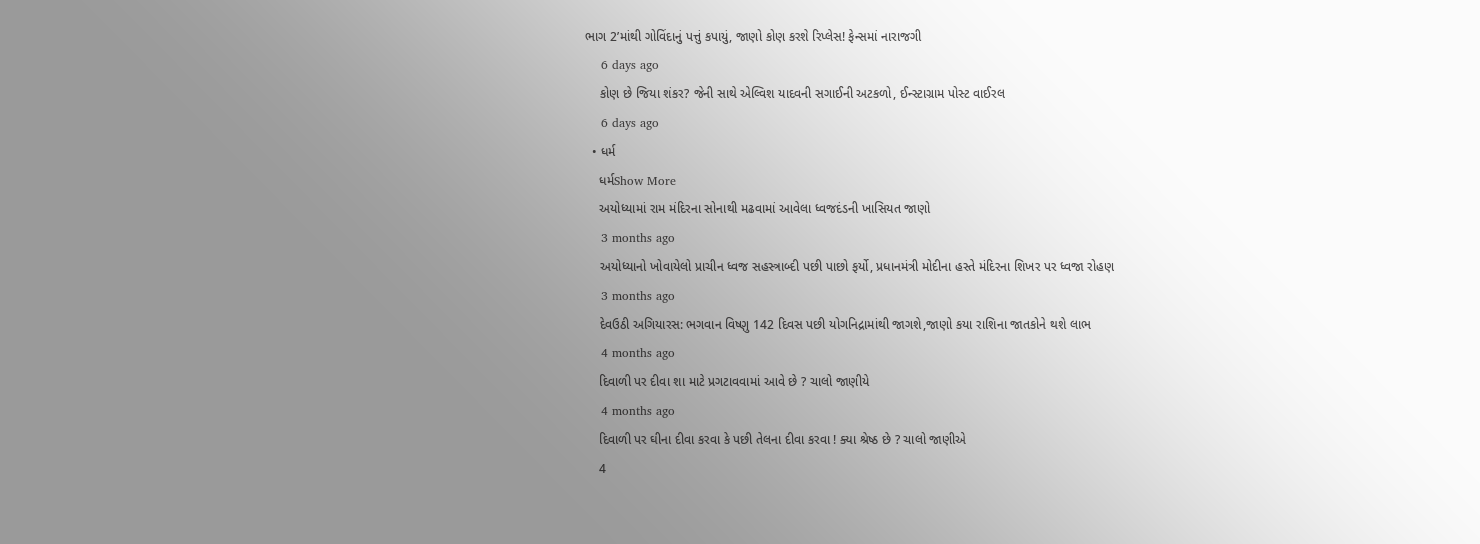ભાગ 2’માંથી ગોવિંદાનું પત્તું કપાયું, જાણો કોણ કરશે રિપ્લેસ! ફેન્સમાં નારાજગી
    6 days ago
    કોણ છે જિયા શંકર? જેની સાથે એલ્વિશ યાદવની સગાઈની અટકળો, ઈન્સ્ટાગ્રામ પોસ્ટ વાઈરલ
    6 days ago
  • ધર્મ
    ધર્મShow More
    અયોધ્યામાં રામ મંદિરના સોનાથી મઢવામાં આવેલા ધ્વજદંડની ખાસિયત જાણો
    3 months ago
    અયોધ્યાનો ખોવાયેલો પ્રાચીન ધ્વજ સહસ્ત્રાબ્દી પછી પાછો ફર્યો, પ્રધાનમંત્રી મોદીના હસ્તે મંદિરના શિખર પર ધ્વજા રોહણ
    3 months ago
    દેવઉઠી અગિયારસ: ભગવાન વિષ્ણુ 142 દિવસ પછી યોગનિદ્રામાંથી જાગશે,જાણો કયા રાશિના જાતકોને થશે લાભ
    4 months ago
    દિવાળી પર દીવા શા માટે પ્રગટાવવામાં આવે છે ? ચાલો જાણીયે
    4 months ago
    દિવાળી પર ઘીના દીવા કરવા કે પછી તેલના દીવા કરવા ! ક્યા શ્રેષ્ઠ છે ? ચાલો જાણીએ
    4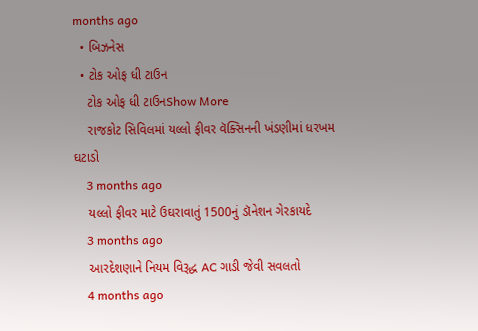months ago
  • બિઝનેસ
  • ટોક ઓફ ધી ટાઉન
    ટોક ઓફ ધી ટાઉનShow More
    રાજકોટ સિવિલમાં યલ્લો ફીવર વૅક્સિનની ખંડણીમાં ધરખમ ઘટાડો
    3 months ago
    યલ્લો ફીવર માટે ઉઘરાવાતું 1500નું ડૉનેશન ગેરકાયદે
    3 months ago
    આરદેશણાને નિયમ વિરૂદ્ધ AC ગાડી જેવી સવલતો
    4 months ago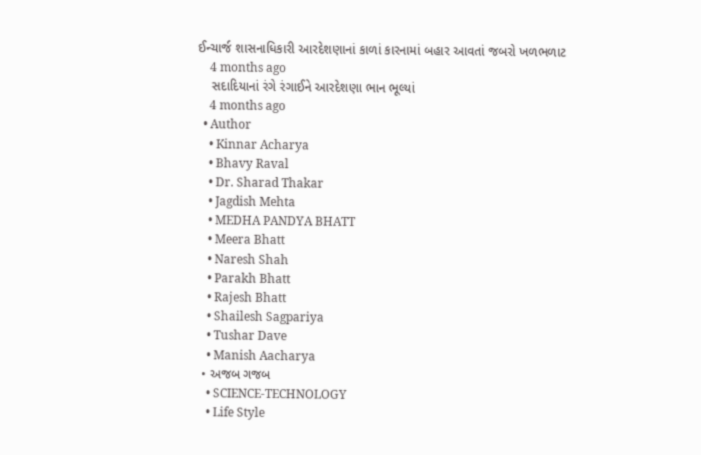ઈન્ચાર્જ શાસનાધિકારી આરદેશણાનાં કાળાં કારનામાં બહાર આવતાં જબરો ખળભળાટ
    4 months ago
    સદાદિયાનાં રંગે રંગાઈને આરદેશણા ભાન ભૂલ્યાં
    4 months ago
  • Author
    • Kinnar Acharya
    • Bhavy Raval
    • Dr. Sharad Thakar
    • Jagdish Mehta
    • MEDHA PANDYA BHATT
    • Meera Bhatt
    • Naresh Shah
    • Parakh Bhatt
    • Rajesh Bhatt
    • Shailesh Sagpariya
    • Tushar Dave
    • Manish Aacharya
  • અજબ ગજબ
    • SCIENCE-TECHNOLOGY
    • Life Style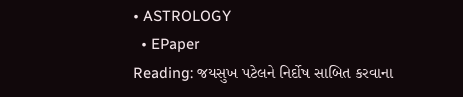• ASTROLOGY
  • EPaper
Reading: જયસુખ પટેલને નિર્દોષ સાબિત કરવાના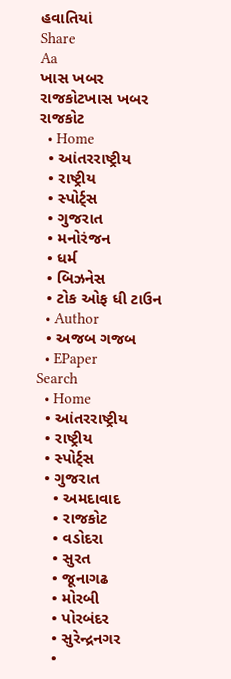હવાતિયાં
Share
Aa
ખાસ ખબર રાજકોટખાસ ખબર રાજકોટ
  • Home
  • આંતરરાષ્ટ્રીય
  • રાષ્ટ્રીય
  • સ્પોર્ટ્સ
  • ગુજરાત
  • મનોરંજન
  • ધર્મ
  • બિઝનેસ
  • ટોક ઓફ ધી ટાઉન
  • Author
  • અજબ ગજબ
  • EPaper
Search
  • Home
  • આંતરરાષ્ટ્રીય
  • રાષ્ટ્રીય
  • સ્પોર્ટ્સ
  • ગુજરાત
    • અમદાવાદ
    • રાજકોટ
    • વડોદરા
    • સુરત
    • જૂનાગઢ
    • મોરબી
    • પોરબંદર
    • સુરેન્દ્રનગર
    •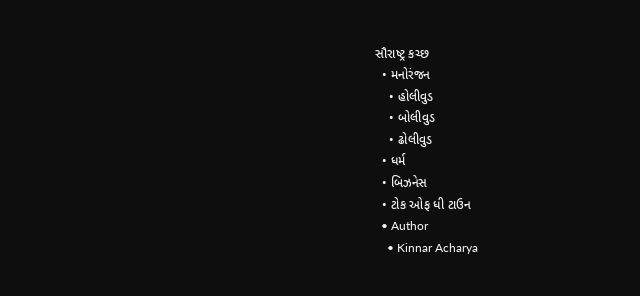સૌરાષ્ટ્ર કચ્છ
  • મનોરંજન
    • હોલીવુડ
    • બોલીવુડ
    • ઢોલીવુડ
  • ધર્મ
  • બિઝનેસ
  • ટોક ઓફ ધી ટાઉન
  • Author
    • Kinnar Acharya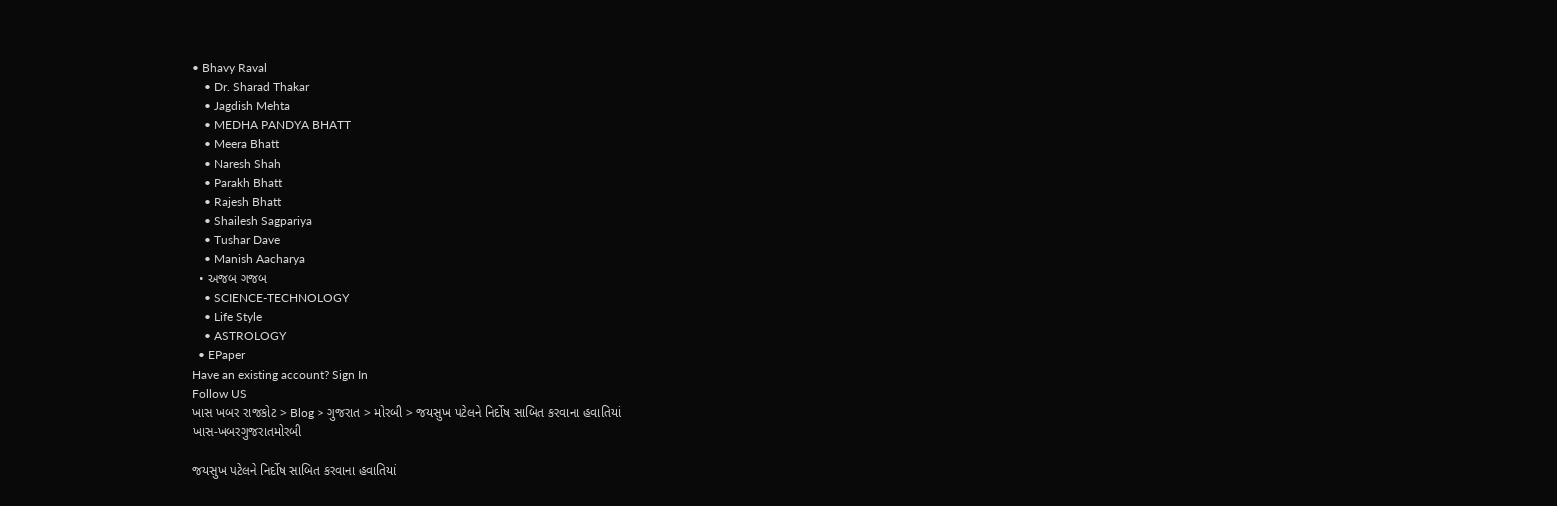• Bhavy Raval
    • Dr. Sharad Thakar
    • Jagdish Mehta
    • MEDHA PANDYA BHATT
    • Meera Bhatt
    • Naresh Shah
    • Parakh Bhatt
    • Rajesh Bhatt
    • Shailesh Sagpariya
    • Tushar Dave
    • Manish Aacharya
  • અજબ ગજબ
    • SCIENCE-TECHNOLOGY
    • Life Style
    • ASTROLOGY
  • EPaper
Have an existing account? Sign In
Follow US
ખાસ ખબર રાજકોટ > Blog > ગુજરાત > મોરબી > જયસુખ પટેલને નિર્દોષ સાબિત કરવાના હવાતિયાં
ખાસ-ખબરગુજરાતમોરબી

જયસુખ પટેલને નિર્દોષ સાબિત કરવાના હવાતિયાં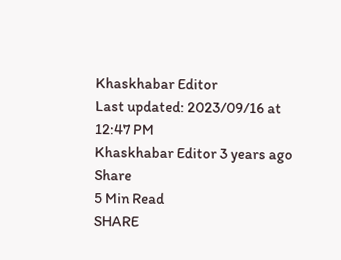Khaskhabar Editor
Last updated: 2023/09/16 at 12:47 PM
Khaskhabar Editor 3 years ago
Share
5 Min Read
SHARE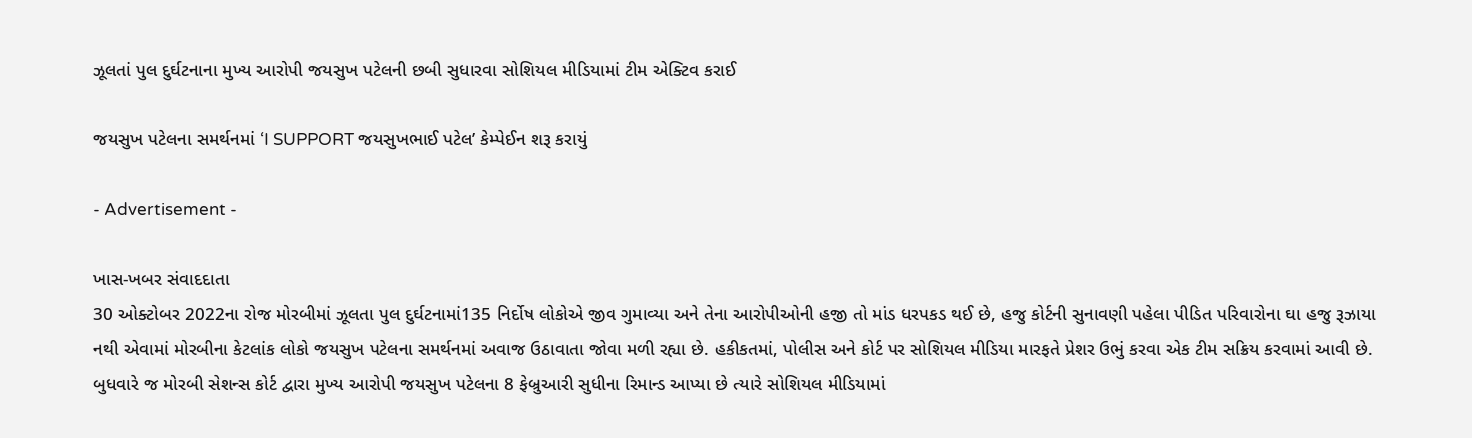ઝૂલતાં પુલ દુર્ઘટનાના મુખ્ય આરોપી જયસુખ પટેલની છબી સુધારવા સોશિયલ મીડિયામાં ટીમ એક્ટિવ કરાઈ

જયસુખ પટેલના સમર્થનમાં ‘I SUPPORT જયસુખભાઈ પટેલ’ કેમ્પેઈન શરૂ કરાયું

- Advertisement -

ખાસ-ખબર સંવાદદાતા
30 ઓક્ટોબર 2022ના રોજ મોરબીમાં ઝૂલતા પુલ દુર્ઘટનામાં135 નિર્દોષ લોકોએ જીવ ગુમાવ્યા અને તેના આરોપીઓની હજી તો માંડ ધરપકડ થઈ છે, હજુ કોર્ટની સુનાવણી પહેલા પીડિત પરિવારોના ઘા હજુ રૂઝાયા નથી એવામાં મોરબીના કેટલાંક લોકો જયસુખ પટેલના સમર્થનમાં અવાજ ઉઠાવાતા જોવા મળી રહ્યા છે. હકીકતમાં, પોલીસ અને કોર્ટ પર સોશિયલ મીડિયા મારફતે પ્રેશર ઉભું કરવા એક ટીમ સક્રિય કરવામાં આવી છે. બુધવારે જ મોરબી સેશન્સ કોર્ટ દ્વારા મુખ્ય આરોપી જયસુખ પટેલના 8 ફેબ્રુઆરી સુધીના રિમાન્ડ આપ્યા છે ત્યારે સોશિયલ મીડિયામાં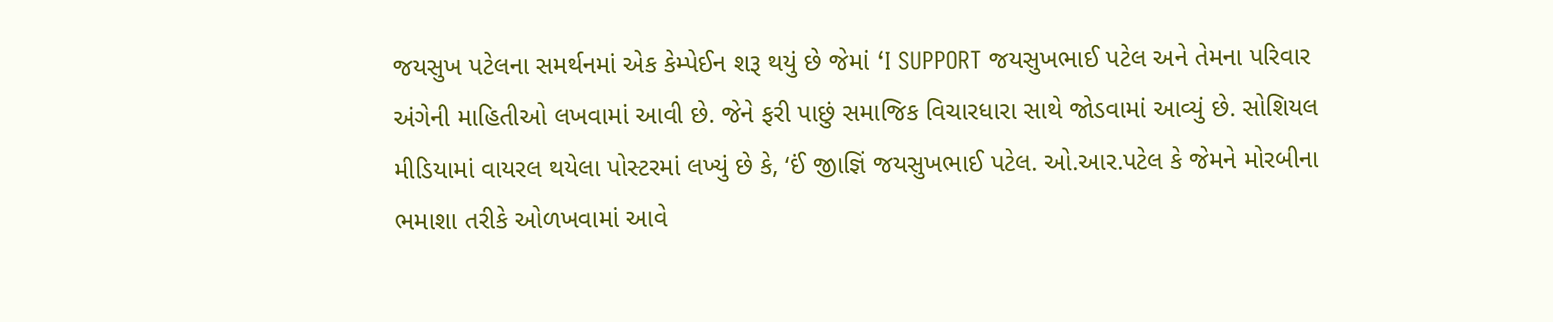જયસુખ પટેલના સમર્થનમાં એક કેમ્પેઈન શરૂ થયું છે જેમાં ‘I SUPPORT જયસુખભાઈ પટેલ અને તેમના પરિવાર અંગેની માહિતીઓ લખવામાં આવી છે. જેને ફરી પાછું સમાજિક વિચારધારા સાથે જોડવામાં આવ્યું છે. સોશિયલ મીડિયામાં વાયરલ થયેલા પોસ્ટરમાં લખ્યું છે કે, ‘ઈં જીાજ્ઞિં જયસુખભાઈ પટેલ. ઓ.આર.પટેલ કે જેમને મોરબીના ભમાશા તરીકે ઓળખવામાં આવે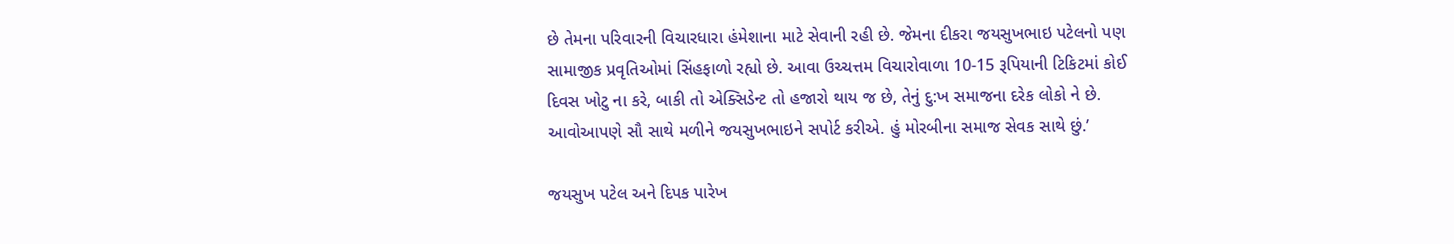છે તેમના પરિવારની વિચારધારા હંમેશાના માટે સેવાની રહી છે. જેમના દીકરા જયસુખભાઇ પટેલનો પણ સામાજીક પ્રવૃતિઓમાં સિંહફાળો રહ્યો છે. આવા ઉચ્ચત્તમ વિચારોવાળા 10-15 રૂપિયાની ટિકિટમાં કોઈ દિવસ ખોટુ ના કરે, બાકી તો એક્સિડેન્ટ તો હજારો થાય જ છે, તેનું દુ:ખ સમાજના દરેક લોકો ને છે. આવોઆપણે સૌ સાથે મળીને જયસુખભાઇને સપોર્ટ કરીએ. હું મોરબીના સમાજ સેવક સાથે છું.’

જયસુખ પટેલ અને દિપક પારેખ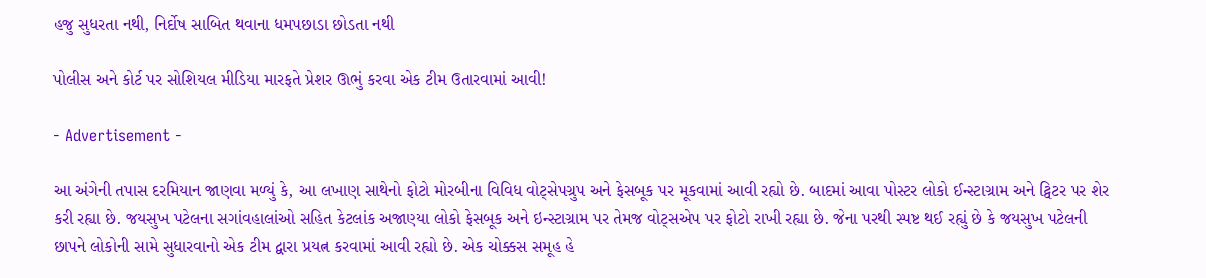હજુ સુધરતા નથી, નિર્દોષ સાબિત થવાના ધમપછાડા છોડતા નથી

પોલીસ અને કોર્ટ પર સોશિયલ મીડિયા મારફતે પ્રેશર ઊભું કરવા એક ટીમ ઉતારવામાં આવી!

- Advertisement -

આ અંગેની તપાસ દરમિયાન જાણવા મળ્યું કે, આ લખાણ સાથેનો ફોટો મોરબીના વિવિધ વોટ્સેપગ્રુપ અને ફેસબૂક પર મૂકવામાં આવી રહ્યો છે. બાદમાં આવા પોસ્ટર લોકો ઈન્સ્ટાગ્રામ અને ટ્વિટર પર શેર કરી રહ્યા છે. જયસુખ પટેલના સગાંવહાલાંઓ સહિત કેટલાંક અજાણ્યા લોકો ફેસબૂક અને ઇન્સ્ટાગ્રામ પર તેમજ વોટ્સએપ પર ફોટો રાખી રહ્યા છે. જેના પરથી સ્પષ્ટ થઈ રહ્યું છે કે જયસુખ પટેલની છાપને લોકોની સામે સુધારવાનો એક ટીમ દ્વારા પ્રયત્ન કરવામાં આવી રહ્યો છે. એક ચોક્કસ સમૂહ હે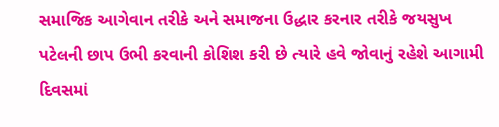સમાજિક આગેવાન તરીકે અને સમાજના ઉદ્ધાર કરનાર તરીકે જયસુખ પટેલની છાપ ઉભી કરવાની કોશિશ કરી છે ત્યારે હવે જોવાનું રહેશે આગામી દિવસમાં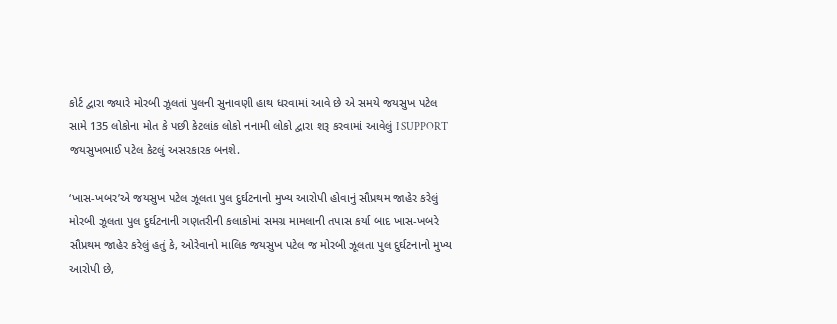કોર્ટ દ્વારા જ્યારે મોરબી ઝૂલતાં પુલની સુનાવણી હાથ ધરવામાં આવે છે એ સમયે જયસુખ પટેલ સામે 135 લોકોના મોત કે પછી કેટલાંક લોકો નનામી લોકો દ્વારા શરૂ કરવામાં આવેલું I SUPPORT જયસુખભાઈ પટેલ કેટલું અસરકારક બનશે.

‘ખાસ-ખબર’એ જયસુખ પટેલ ઝૂલતા પુલ દુર્ઘટનાનો મુખ્ય આરોપી હોવાનું સૌપ્રથમ જાહેર કરેલું
મોરબી ઝૂલતા પુલ દુર્ઘટનાની ગણતરીની કલાકોમાં સમગ્ર મામલાની તપાસ કર્યા બાદ ખાસ-ખબરે સૌપ્રથમ જાહેર કરેલું હતું કે, ઓરેવાનો માલિક જયસુખ પટેલ જ મોરબી ઝૂલતા પુલ દુર્ઘટનાનો મુખ્ય આરોપી છે,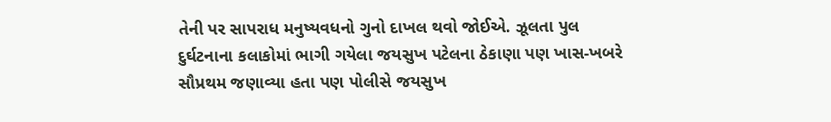તેની પર સાપરાધ મનુષ્યવધનો ગુનો દાખલ થવો જોઈએ. ઝૂલતા પુલ દુર્ઘટનાના કલાકોમાં ભાગી ગયેલા જયસુખ પટેલના ઠેકાણા પણ ખાસ-ખબરે સૌપ્રથમ જણાવ્યા હતા પણ પોલીસે જયસુખ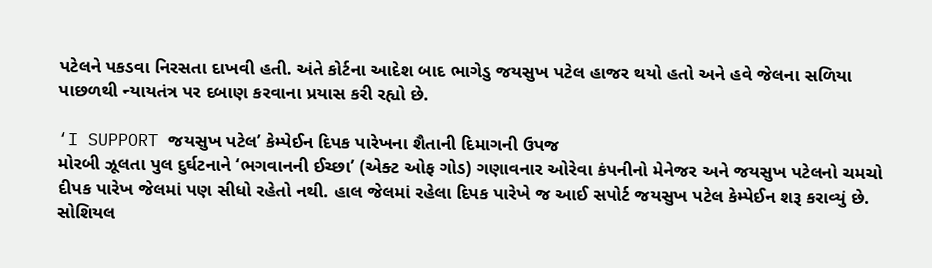પટેલને પકડવા નિરસતા દાખવી હતી. અંતે કોર્ટના આદેશ બાદ ભાગેડુ જયસુખ પટેલ હાજર થયો હતો અને હવે જેલના સળિયા પાછળથી ન્યાયતંત્ર પર દબાણ કરવાના પ્રયાસ કરી રહ્યો છે.

‘I SUPPORT જયસુખ પટેલ’ કેમ્પેઈન દિપક પારેખના શૈતાની દિમાગની ઉપજ
મોરબી ઝૂલતા પુલ દુર્ઘટનાને ‘ભગવાનની ઈચ્છા’ (એક્ટ ઓફ ગોડ) ગણાવનાર ઓરેવા કંપનીનો મેનેજર અને જયસુખ પટેલનો ચમચો દીપક પારેખ જેલમાં પણ સીધો રહેતો નથી. હાલ જેલમાં રહેલા દિપક પારેખે જ આઈ સપોર્ટ જયસુખ પટેલ કેમ્પેઈન શરૂ કરાવ્યું છે. સોશિયલ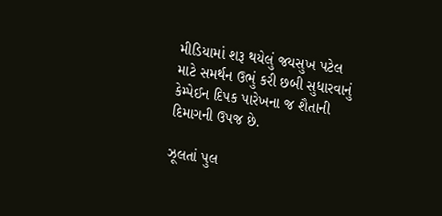મીડિયામાં શરૂ થયેલું જયસુખ પટેલ માટે સમર્થન ઉભું કરી છબી સુધારવાનું કેમ્પેઈન દિપક પારેખના જ શૈતાની દિમાગની ઉપજ છે.

ઝૂલતાં પુલ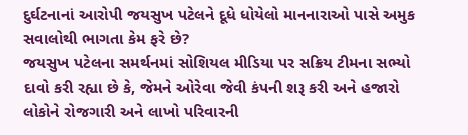દુર્ઘટનાનાં આરોપી જયસુખ પટેલને દૂધે ધોયેલો માનનારાઓ પાસે અમુક સવાલોથી ભાગતા કેમ ફરે છે?
જયસુખ પટેલના સમર્થનમાં સોશિયલ મીડિયા પર સક્રિય ટીમના સભ્યો દાવો કરી રહ્યા છે કે, જેમને ઓરેવા જેવી કંપની શરૂ કરી અને હજારો લોકોને રોજગારી અને લાખો પરિવારની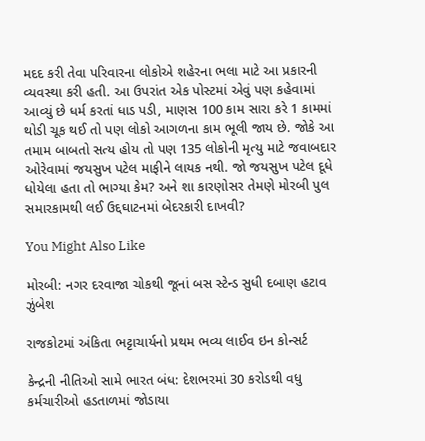મદદ કરી તેવા પરિવારના લોકોએ શહેરના ભલા માટે આ પ્રકારની વ્યવસ્થા કરી હતી. આ ઉપરાંત એક પોસ્ટમાં એવું પણ કહેવામાં આવ્યું છે ધર્મ કરતાં ધાડ પડી, માણસ 100 કામ સારા કરે 1 કામમાં થોડી ચૂક થઈ તો પણ લોકો આગળના કામ ભૂલી જાય છે. જોકે આ તમામ બાબતો સત્ય હોય તો પણ 135 લોકોની મૃત્યુ માટે જવાબદાર ઓરેવામાં જયસુખ પટેલ માફીને લાયક નથી. જો જયસુખ પટેલ દૂધે ધોયેલા હતા તો ભાગ્યા કેમ? અને શા કારણોસર તેમણે મોરબી પુલ સમારકામથી લઈ ઉદ્દઘાટનમાં બેદરકારી દાખવી?

You Might Also Like

મોરબી: નગર દરવાજા ચોકથી જૂનાં બસ સ્ટેન્ડ સુધી દબાણ હટાવ ઝુંબેશ

રાજકોટમાં અંકિતા ભટ્ટાચાર્યનો પ્રથમ ભવ્ય લાઈવ ઇન કોન્સર્ટ

કેન્દ્રની નીતિઓ સામે ભારત બંધ: દેશભરમાં 30 કરોડથી વધુ કર્મચારીઓ હડતાળમાં જોડાયા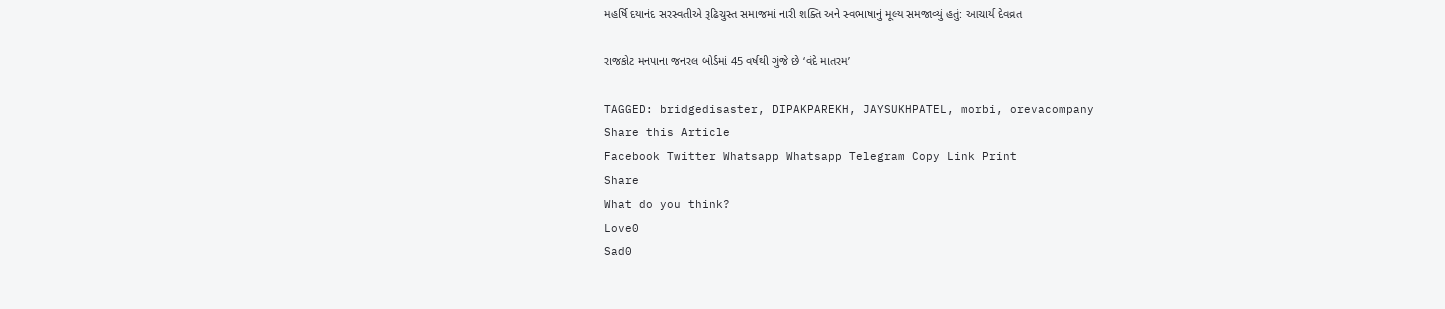મહર્ષિ દયાનંદ સરસ્વતીએ રૂઢિચુસ્ત સમાજમાં નારી શક્તિ અને સ્વભાષાનું મૂલ્ય સમજાવ્યું હતું: આચાર્ય દેવવ્રત

રાજકોટ મનપાના જનરલ બોર્ડમાં 45 વર્ષથી ગુંજે છે ‘વંદે માતરમ’

TAGGED: bridgedisaster, DIPAKPAREKH, JAYSUKHPATEL, morbi, orevacompany
Share this Article
Facebook Twitter Whatsapp Whatsapp Telegram Copy Link Print
Share
What do you think?
Love0
Sad0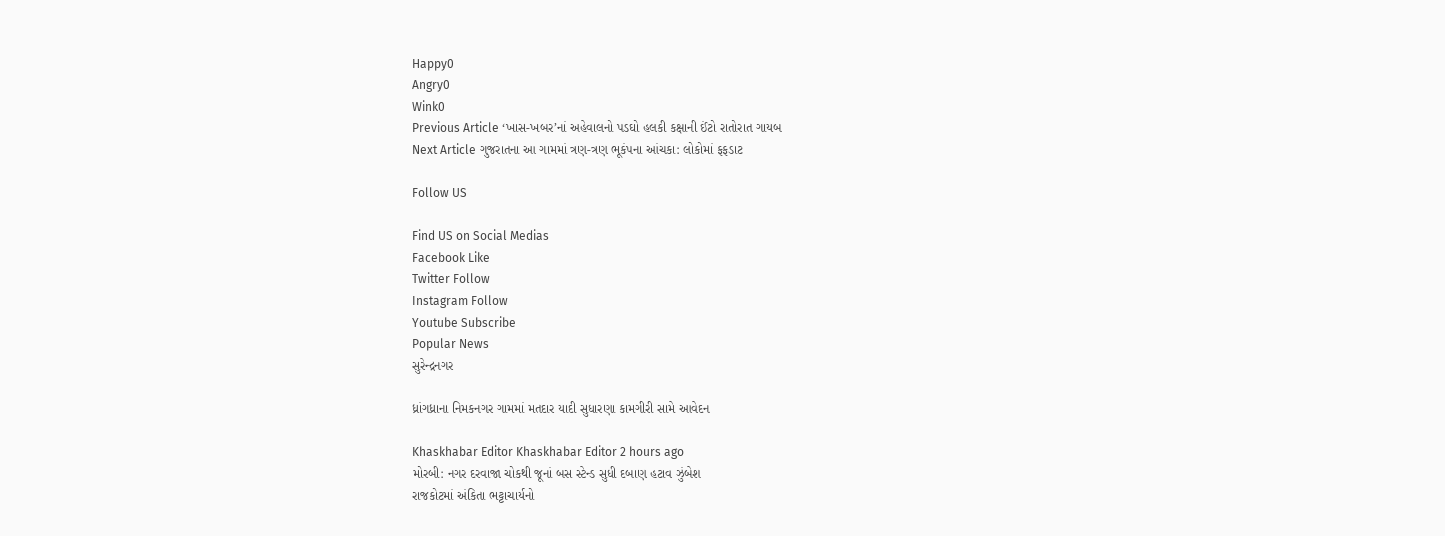Happy0
Angry0
Wink0
Previous Article ‘ખાસ-ખબર’નાં અહેવાલનો પડઘો હલકી કક્ષાની ઈંટો રાતોરાત ગાયબ
Next Article ગુજરાતના આ ગામમાં ત્રણ-ત્રણ ભૂકંપના આંચકા: લોકોમાં ફફડાટ

Follow US

Find US on Social Medias
Facebook Like
Twitter Follow
Instagram Follow
Youtube Subscribe
Popular News
સુરેન્દ્રનગર

ધ્રાંગધ્રાના નિમકનગર ગામમાં મતદાર યાદી સુધારણા કામગીરી સામે આવેદન

Khaskhabar Editor Khaskhabar Editor 2 hours ago
મોરબી: નગર દરવાજા ચોકથી જૂનાં બસ સ્ટેન્ડ સુધી દબાણ હટાવ ઝુંબેશ
રાજકોટમાં અંકિતા ભટ્ટાચાર્યનો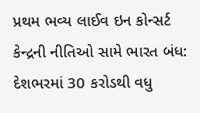પ્રથમ ભવ્ય લાઈવ ઇન કોન્સર્ટ
કેન્દ્રની નીતિઓ સામે ભારત બંધ: દેશભરમાં 30 કરોડથી વધુ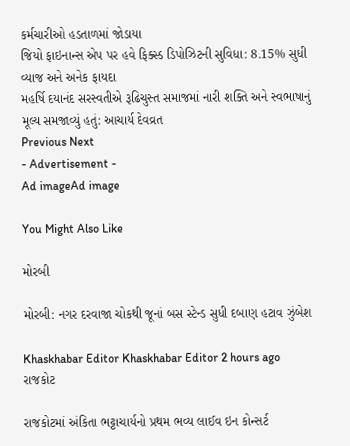કર્મચારીઓ હડતાળમાં જોડાયા
જિયો ફાઇનાન્સ એપ પર હવે ફિક્સ્ડ ડિપોઝિટની સુવિધા: 8.15% સુધી વ્યાજ અને અનેક ફાયદા
મહર્ષિ દયાનંદ સરસ્વતીએ રૂઢિચુસ્ત સમાજમાં નારી શક્તિ અને સ્વભાષાનું મૂલ્ય સમજાવ્યું હતું: આચાર્ય દેવવ્રત
Previous Next
- Advertisement -
Ad imageAd image

You Might Also Like

મોરબી

મોરબી: નગર દરવાજા ચોકથી જૂનાં બસ સ્ટેન્ડ સુધી દબાણ હટાવ ઝુંબેશ

Khaskhabar Editor Khaskhabar Editor 2 hours ago
રાજકોટ

રાજકોટમાં અંકિતા ભટ્ટાચાર્યનો પ્રથમ ભવ્ય લાઈવ ઇન કોન્સર્ટ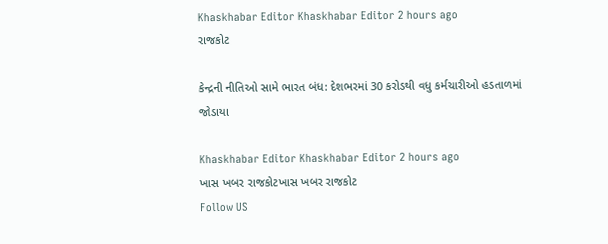Khaskhabar Editor Khaskhabar Editor 2 hours ago
રાજકોટ

કેન્દ્રની નીતિઓ સામે ભારત બંધ: દેશભરમાં 30 કરોડથી વધુ કર્મચારીઓ હડતાળમાં જોડાયા

Khaskhabar Editor Khaskhabar Editor 2 hours ago
ખાસ ખબર રાજકોટખાસ ખબર રાજકોટ
Follow US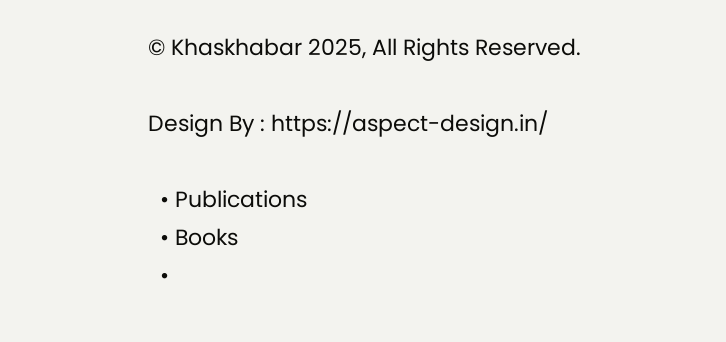© Khaskhabar 2025, All Rights Reserved.

Design By : https://aspect-design.in/

  • Publications
  • Books
  •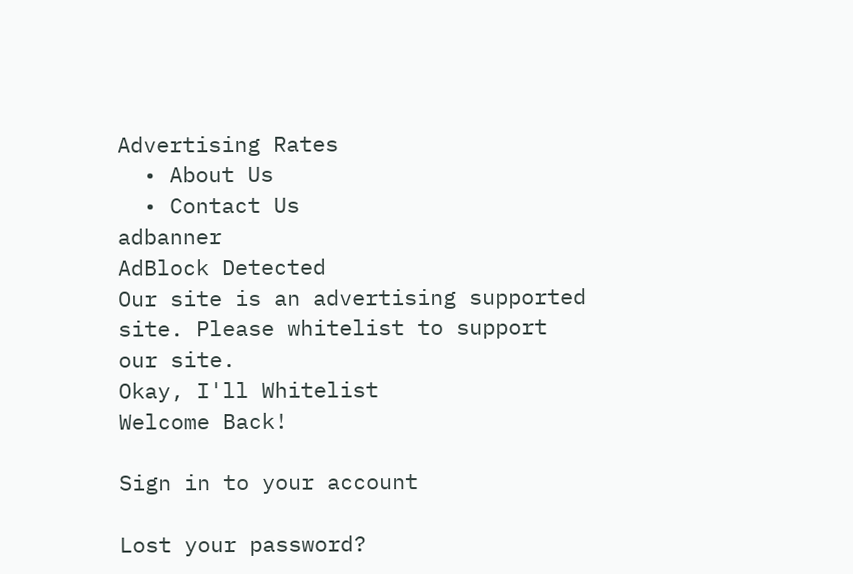Advertising Rates
  • About Us
  • Contact Us
adbanner
AdBlock Detected
Our site is an advertising supported site. Please whitelist to support our site.
Okay, I'll Whitelist
Welcome Back!

Sign in to your account

Lost your password?